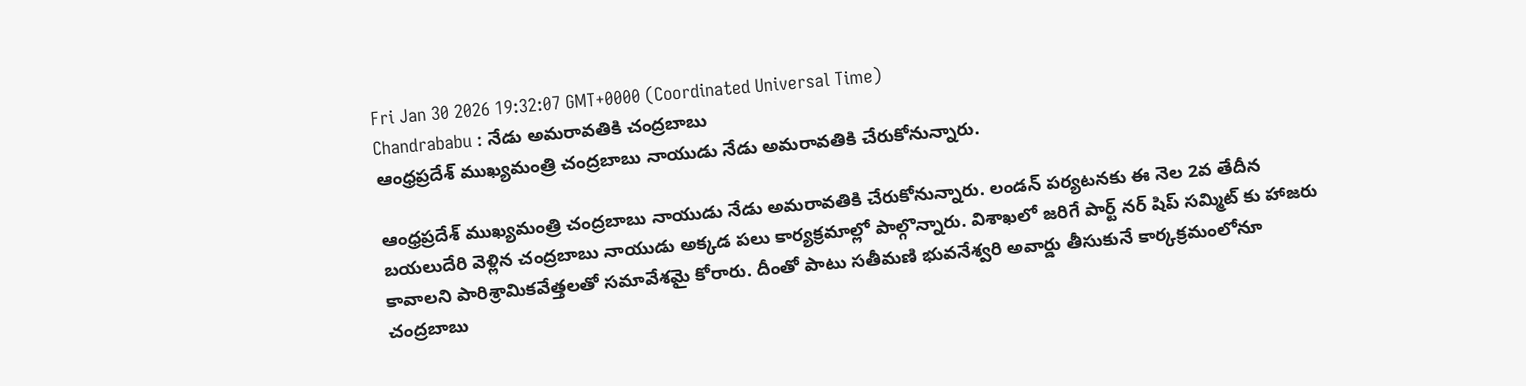Fri Jan 30 2026 19:32:07 GMT+0000 (Coordinated Universal Time)
Chandrababu : నేడు అమరావతికి చంద్రబాబు
ఆంధ్రప్రదేశ్ ముఖ్యమంత్రి చంద్రబాబు నాయుడు నేడు అమరావతికి చేరుకోనున్నారు.

ఆంధ్రప్రదేశ్ ముఖ్యమంత్రి చంద్రబాబు నాయుడు నేడు అమరావతికి చేరుకోనున్నారు. లండన్ పర్యటనకు ఈ నెల 2వ తేదీన బయలుదేరి వెళ్లిన చంద్రబాబు నాయుడు అక్కడ పలు కార్యక్రమాల్లో పాల్గొన్నారు. విశాఖలో జరిగే పార్ట్ నర్ షిప్ సమ్మిట్ కు హాజరు కావాలని పారిశ్రామికవేత్తలతో సమావేశమై కోరారు. దీంతో పాటు సతీమణి భువనేశ్వరి అవార్డు తీసుకునే కార్కక్రమంలోనూ చంద్రబాబు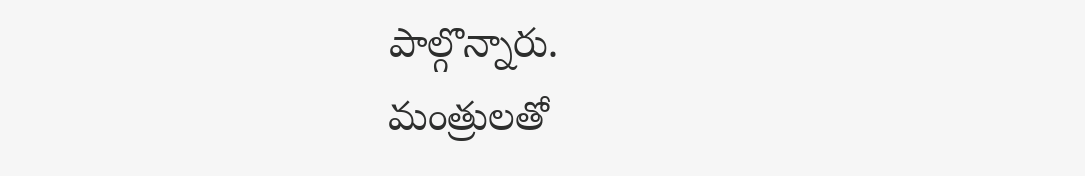పాల్గొన్నారు.
మంత్రులతో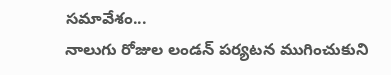సమావేశం...
నాలుగు రోజుల లండన్ పర్యటన ముగించుకుని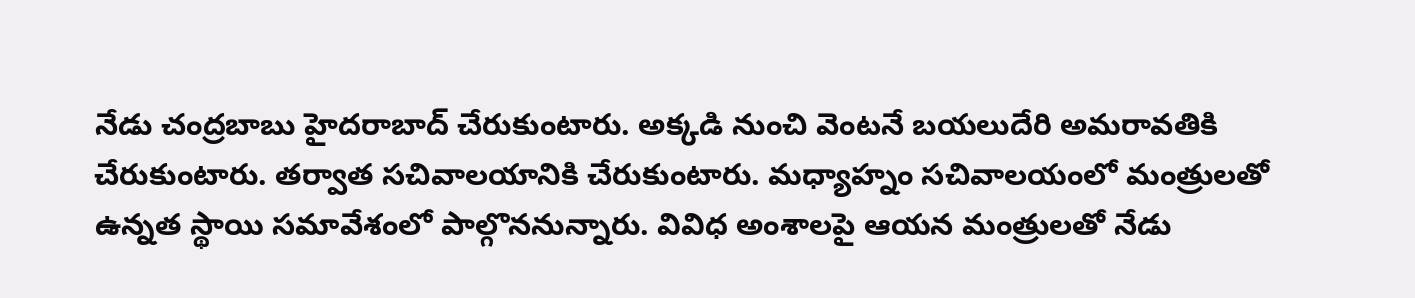నేడు చంద్రబాబు హైదరాబాద్ చేరుకుంటారు. అక్కడి నుంచి వెంటనే బయలుదేరి అమరావతికి చేరుకుంటారు. తర్వాత సచివాలయానికి చేరుకుంటారు. మధ్యాహ్నం సచివాలయంలో మంత్రులతో ఉన్నత స్థాయి సమావేశంలో పాల్గొననున్నారు. వివిధ అంశాలపై ఆయన మంత్రులతో నేడు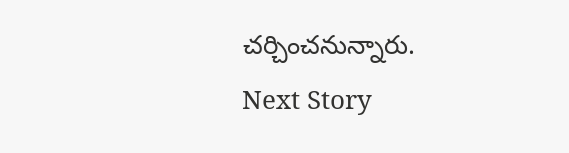చర్చించనున్నారు.
Next Story